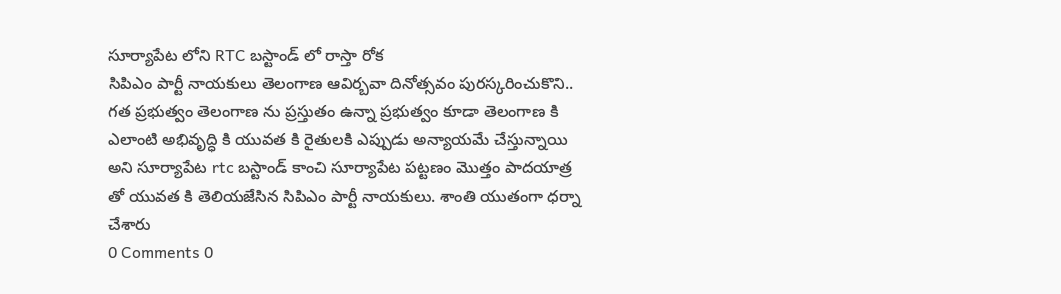సూర్యాపేట లోని RTC బస్టాండ్ లో రాస్తా రోక
సిపిఎం పార్టీ నాయకులు తెలంగాణ ఆవిర్బవా దినోత్సవం పురస్కరించుకొని.. గత ప్రభుత్వం తెలంగాణ ను ప్రస్తుతం ఉన్నా ప్రభుత్వం కూడా తెలంగాణ కి ఎలాంటి అభివృద్ధి కి యువత కి రైతులకి ఎప్పుడు అన్యాయమే చేస్తున్నాయి అని సూర్యాపేట rtc బస్టాండ్ కాంచి సూర్యాపేట పట్టణం మొత్తం పాదయాత్ర తో యువత కి తెలియజేసిన సిపిఎం పార్టీ నాయకులు. శాంతి యుతంగా ధర్నా చేశారు
0 Comments 0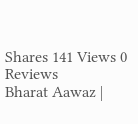Shares 141 Views 0 Reviews
Bharat Aawaz |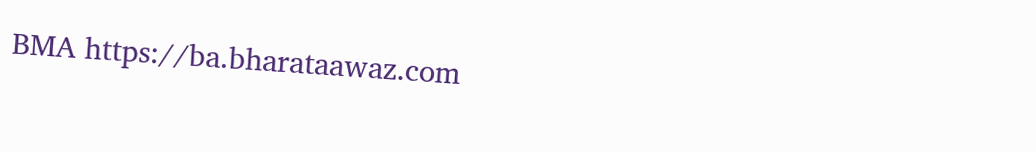BMA https://ba.bharataawaz.com